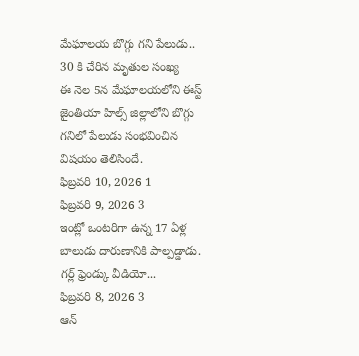మేఘాలయ బొగ్గు గని పేలుడు.. 30 కి చేరిన మృతుల సంఖ్య
ఈ నెల 5న మేఘాలయలోని ఈస్ట్ జైంతియా హిల్స్ జిల్లాలోని బొగ్గు గనిలో పేలుడు సంభవించిన విషయం తెలిసిందే.
ఫిబ్రవరి 10, 2026 1
ఫిబ్రవరి 9, 2026 3
ఇంట్లో ఒంటరిగా ఉన్న 17 ఏళ్ల బాలుడు దారుణానికి పాల్పడ్డాడు. గర్ల్ ఫ్రెండ్కు వీడియో...
ఫిబ్రవరి 8, 2026 3
ఆన్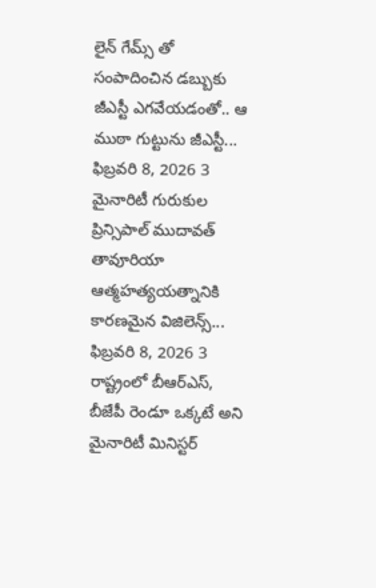లైన్ గేమ్స్ తో సంపాదించిన డబ్బుకు జీఎస్టీ ఎగవేయడంతో.. ఆ ముఠా గుట్టును జీఎస్టీ...
ఫిబ్రవరి 8, 2026 3
మైనారిటీ గురుకుల ప్రిన్సిపాల్ ముదావత్ తావూరియా ఆత్మహత్యయత్నానికి కారణమైన విజిలెన్స్...
ఫిబ్రవరి 8, 2026 3
రాష్ట్రంలో బీఆర్ఎస్, బీజేపీ రెండూ ఒక్కటే అని మైనారిటీ మినిస్టర్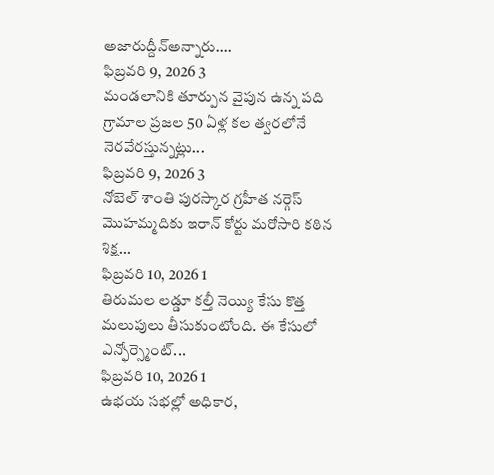అజారుద్దీన్అన్నారు....
ఫిబ్రవరి 9, 2026 3
మండలానికి తూర్పున వైపున ఉన్న పది గ్రామాల ప్రజల 50 ఏళ్ల కల త్వరలోనే నెరవేరస్తున్నట్లు...
ఫిబ్రవరి 9, 2026 3
నోబెల్ శాంతి పురస్కార గ్రహీత నర్గెస్ మొహమ్మదికు ఇరాన్ కోర్టు మరోసారి కఠిన శిక్ష...
ఫిబ్రవరి 10, 2026 1
తిరుమల లడ్డూ కల్తీ నెయ్యి కేసు కొత్త మలుపులు తీసుకుంటోంది. ఈ కేసులో ఎన్ఫోర్స్మెంట్...
ఫిబ్రవరి 10, 2026 1
ఉభయ సభల్లో అధికార,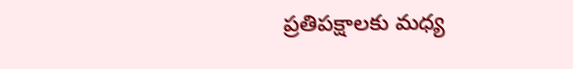ప్రతిపక్షాలకు మధ్య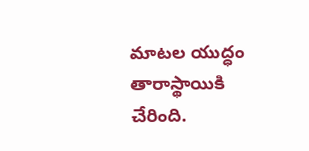మాటల యుద్ధం తారాస్థాయికి చేరింది.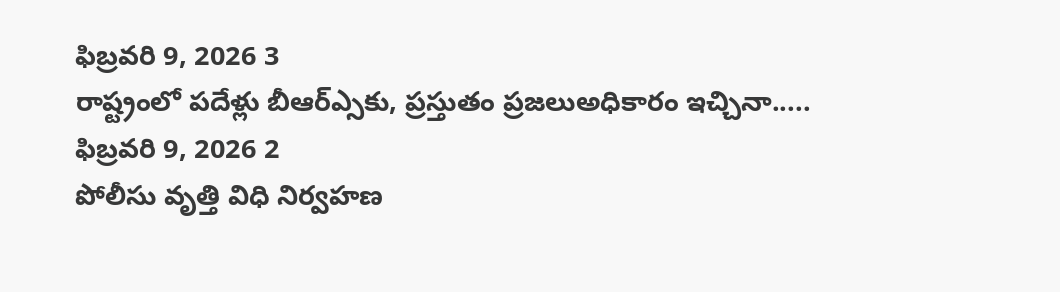ఫిబ్రవరి 9, 2026 3
రాష్ట్రంలో పదేళ్లు బీఆర్ఎ్సకు, ప్రస్తుతం ప్రజలుఅధికారం ఇచ్చినా.....
ఫిబ్రవరి 9, 2026 2
పోలీసు వృత్తి విధి నిర్వహణ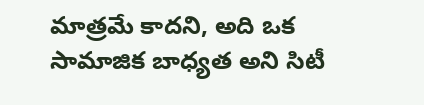మాత్రమే కాదని, అది ఒక సామాజిక బాధ్యత అని సిటీ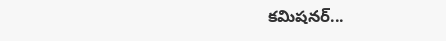కమిషనర్...